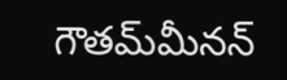గౌతమ్‌మీనన్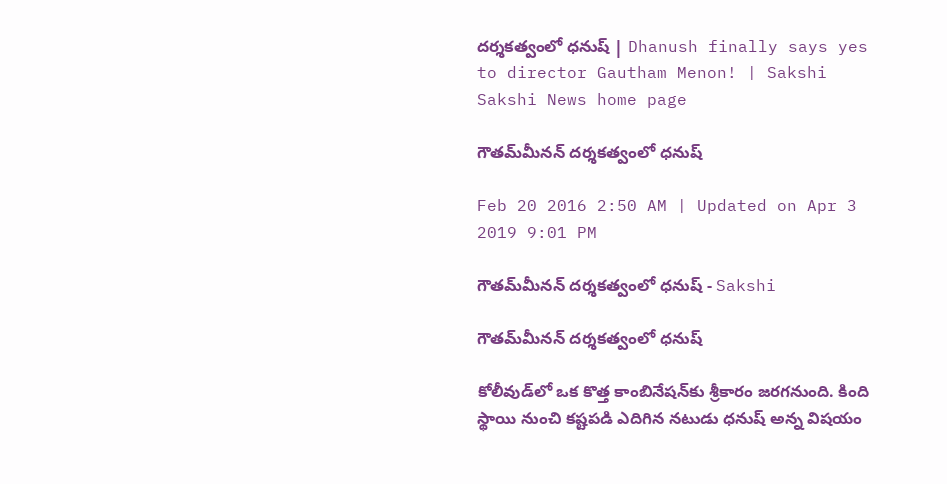దర్శకత్వంలో ధనుష్ | Dhanush finally says yes to director Gautham Menon! | Sakshi
Sakshi News home page

గౌతమ్‌మీనన్ దర్శకత్వంలో ధనుష్

Feb 20 2016 2:50 AM | Updated on Apr 3 2019 9:01 PM

గౌతమ్‌మీనన్ దర్శకత్వంలో ధనుష్ - Sakshi

గౌతమ్‌మీనన్ దర్శకత్వంలో ధనుష్

కోలీవుడ్‌లో ఒక కొత్త కాంబినేషన్‌కు శ్రీకారం జరగనుంది. కింది స్థాయి నుంచి కష్టపడి ఎదిగిన నటుడు ధనుష్ అన్న విషయం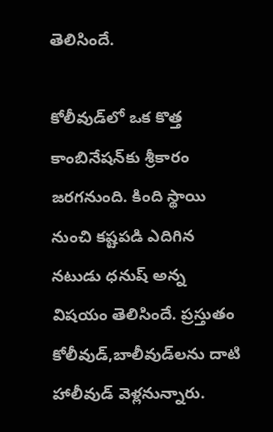తెలిసిందే.

కోలీవుడ్‌లో ఒక కొత్త కాంబినేషన్‌కు శ్రీకారం జరగనుంది. కింది స్థాయి నుంచి కష్టపడి ఎదిగిన నటుడు ధనుష్ అన్న విషయం తెలిసిందే. ప్రస్తుతం కోలీవుడ్,బాలీవుడ్‌లను దాటి హాలీవుడ్ వెళ్లనున్నారు.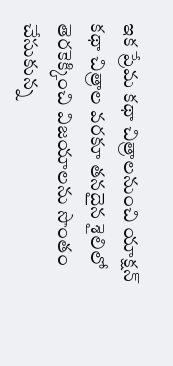ఇక ప్రేమ కథా చిత్రాలనుంచి యాక్షన్ కథా చిత్రాల వరకూ తనదైన శైలిలో తెరకెక్కించి విజయాలను సొంతం చేసుకున్న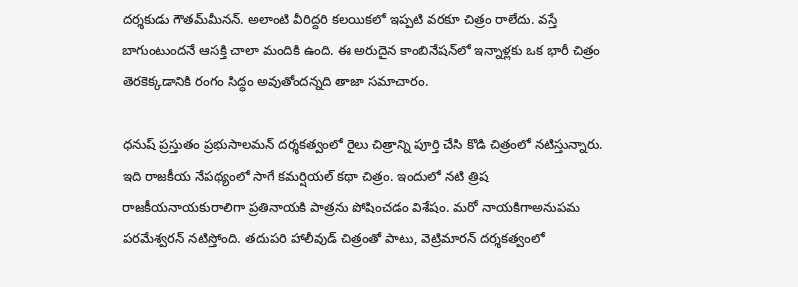దర్శకుడు గౌతమ్‌మీనన్. అలాంటి వీరిద్దరి కలయికలో ఇప్పటి వరకూ చిత్రం రాలేదు. వస్తే బాగుంటుందనే ఆసక్తి చాలా మందికి ఉంది. ఈ అరుదైన కాంబినేషన్‌లో ఇన్నాళ్లకు ఒక భారీ చిత్రం తెరకెక్కడానికి రంగం సిద్ధం అవుతోందన్నది తాజా సమాచారం.

ధనుష్ ప్రస్తుతం ప్రభుసాలమన్ దర్శకత్వంలో రైలు చిత్రాన్ని పూర్తి చేసి కొడి చిత్రంలో నటిస్తున్నారు. ఇది రాజకీయ నేపథ్యంలో సాగే కమర్షియల్ కథా చిత్రం. ఇందులో నటి త్రిష రాజకీయనాయకురాలిగా ప్రతినాయకి పాత్రను పోషించడం విశేషం. మరో నాయకిగాఅనుపమ పరమేశ్వరన్ నటిస్తోంది. తదుపరి హాలీవుడ్ చిత్రంతో పాటు, వెట్రిమారన్ దర్శకత్వంలో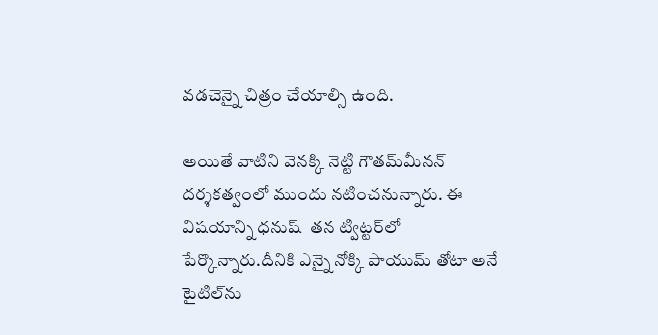వడచెన్నై చిత్రం చేయాల్సి ఉంది.

అయితే వాటిని వెనక్కి నెట్టి గౌతమ్‌మీనన్ దర్శకత్వంలో ముందు నటించనున్నారు. ఈ విషయాన్ని ధనుష్  తన ట్విట్టర్‌లో పేర్కొన్నారు.దీనికి ఎన్నై నోక్కి పాయుమ్ తోటా అనే టైటిల్‌ను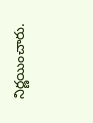నిర్ణయించారు.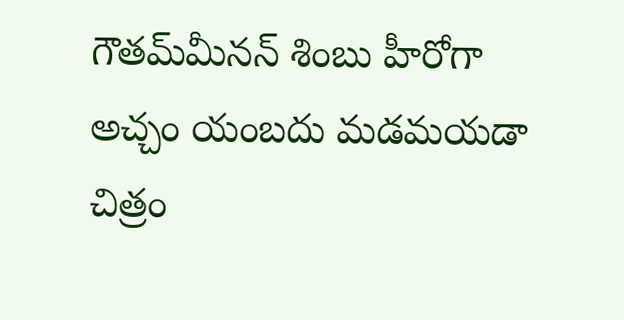గౌతమ్‌మీనన్ శింబు హీరోగా అచ్చం యంబదు మడమయడా చిత్రం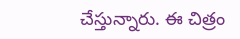చేస్తున్నారు. ఈ చిత్రం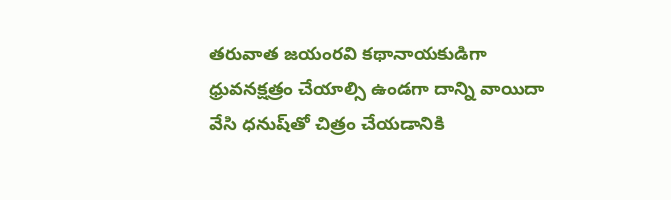తరువాత జయంరవి కథానాయకుడిగా ధ్రువనక్షత్రం చేయాల్సి ఉండగా దాన్ని వాయిదా వేసి ధనుష్‌తో చిత్రం చేయడానికి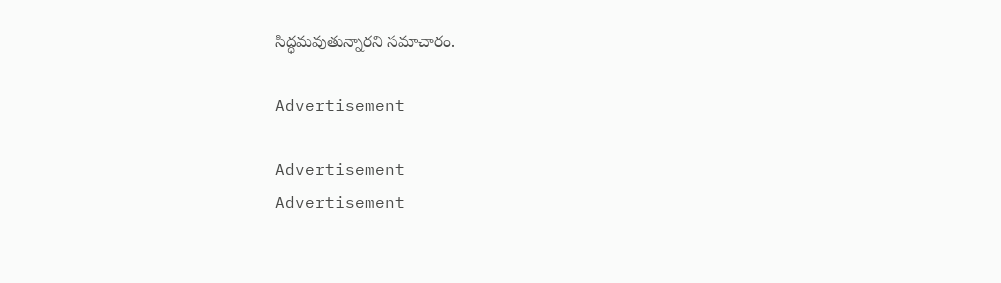సిద్ధమవుతున్నారని సమాచారం.

Advertisement

Advertisement
Advertisement